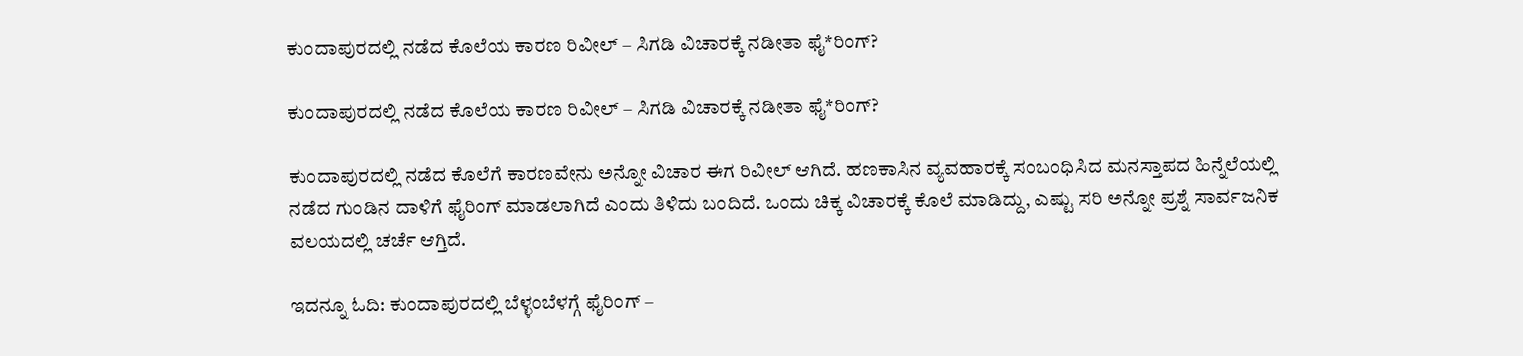ಕುಂದಾಪುರದಲ್ಲಿ ನಡೆದ ಕೊಲೆಯ ಕಾರಣ ರಿವೀಲ್ – ಸಿಗಡಿ ವಿಚಾರಕ್ಕೆ ನಡೀತಾ ಫೈ*ರಿಂಗ್?

ಕುಂದಾಪುರದಲ್ಲಿ ನಡೆದ ಕೊಲೆಯ ಕಾರಣ ರಿವೀಲ್ – ಸಿಗಡಿ ವಿಚಾರಕ್ಕೆ ನಡೀತಾ ಫೈ*ರಿಂಗ್?

ಕುಂದಾಪುರದಲ್ಲಿ ನಡೆದ ಕೊಲೆಗೆ ಕಾರಣವೇನು ಅನ್ನೋ ವಿಚಾರ ಈಗ ರಿವೀಲ್ ಆಗಿದೆ. ಹಣಕಾಸಿನ ವ್ಯವಹಾರಕ್ಕೆ ಸಂಬಂಧಿಸಿದ ಮನಸ್ತಾಪದ ಹಿನ್ನೆಲೆಯಲ್ಲಿ ನಡೆದ ಗುಂಡಿನ ದಾಳಿಗೆ ಫೈರಿಂಗ್ ಮಾಡಲಾಗಿದೆ ಎಂದು ತಿಳಿದು ಬಂದಿದೆ. ಒಂದು ಚಿಕ್ಕ ವಿಚಾರಕ್ಕೆ ಕೊಲೆ ಮಾಡಿದ್ದು, ಎಷ್ಟು ಸರಿ ಅನ್ನೋ ಪ್ರಶ್ನೆ ಸಾರ್ವಜನಿಕ ವಲಯದಲ್ಲಿ ಚರ್ಚೆ ಆಗ್ತಿದೆ.

ಇದನ್ನೂ ಓದಿ: ಕುಂದಾಪುರದಲ್ಲಿ ಬೆಳ್ಳಂಬೆಳಗ್ಗೆ ಫೈರಿಂಗ್ –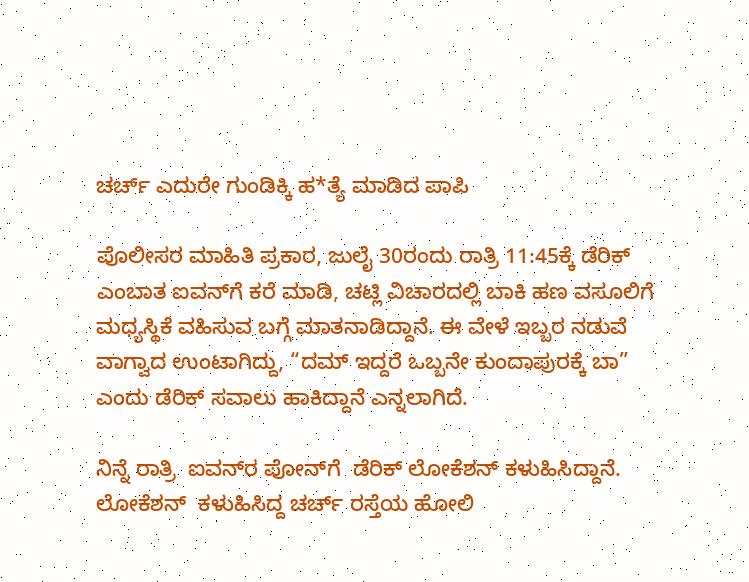ಚರ್ಚ್ ಎದುರೇ ಗುಂಡಿಕ್ಕಿ ಹ*ತ್ಯೆ ಮಾಡಿದ ಪಾಪಿ

ಪೊಲೀಸರ ಮಾಹಿತಿ ಪ್ರಕಾರ, ಜುಲೈ 30ರಂದು ರಾತ್ರಿ 11:45ಕ್ಕೆ ಡೆರಿಕ್‌ ಎಂಬಾತ ಐವನ್‌ಗೆ ಕರೆ ಮಾಡಿ, ಚಟ್ಲಿ ವಿಚಾರದಲ್ಲಿ ಬಾಕಿ ಹಣ ವಸೂಲಿಗೆ ಮಧ್ಯಸ್ಥಿಕೆ ವಹಿಸುವ ಬಗ್ಗೆ ಮಾತನಾಡಿದ್ದಾನೆ. ಈ ವೇಳೆ ಇಬ್ಬರ ನಡುವೆ ವಾಗ್ವಾದ ಉಂಟಾಗಿದ್ದು, “ದಮ್ ಇದ್ದರೆ ಒಬ್ಬನೇ ಕುಂದಾಪುರಕ್ಕೆ ಬಾ” ಎಂದು ಡೆರಿಕ್ ಸವಾಲು ಹಾಕಿದ್ದಾನೆ ಎನ್ನಲಾಗಿದೆ.

ನಿನ್ನೆ ರಾತ್ರಿ  ಐವನ್‌ರ ಪೋನ್‌ಗೆ  ಡೆರಿಕ್‌ ಲೋಕೆಶನ್‌ ಕಳುಹಿಸಿದ್ದಾನೆ.   ಲೋಕೆಶನ್‌  ಕಳುಹಿಸಿದ್ದ ಚರ್ಚ್‌ ರಸ್ತೆಯ ಹೋಲಿ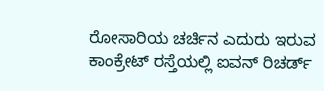ರೋಸಾರಿಯ ಚರ್ಚಿನ ಎದುರು ಇರುವ ಕಾಂಕ್ರೇಟ್‌ ರಸ್ತೆಯಲ್ಲಿ ಐವನ್ ರಿಚರ್ಡ್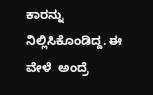ಕಾರನ್ನು ನಿಲ್ಲಿಸಿಕೊಂಡಿದ್ದ. ಈ ವೇಳೆ  ಅಂದ್ರೆ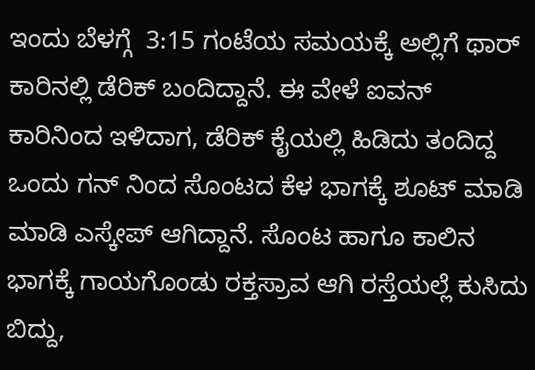ಇಂದು ಬೆಳಗ್ಗೆ  3:15 ಗಂಟೆಯ ಸಮಯಕ್ಕೆ ಅಲ್ಲಿಗೆ ಥಾರ್‌ ಕಾರಿನಲ್ಲಿ ಡೆರಿಕ್‌ ಬಂದಿದ್ದಾನೆ. ಈ ವೇಳೆ ಐವನ್‌  ಕಾರಿನಿಂದ ಇಳಿದಾಗ, ಡೆರಿಕ್‌ ಕೈಯಲ್ಲಿ ಹಿಡಿದು ತಂದಿದ್ದ ಒಂದು ಗನ್‌ ನಿಂದ ಸೊಂಟದ ಕೆಳ ಭಾಗಕ್ಕೆ ಶೂಟ್‌ ಮಾಡಿ ಮಾಡಿ ಎಸ್ಕೇಪ್ ಆಗಿದ್ದಾನೆ. ಸೊಂಟ ಹಾಗೂ ಕಾಲಿನ ಭಾಗಕ್ಕೆ ಗಾಯಗೊಂಡು ರಕ್ತಸ್ರಾವ ಆಗಿ ರಸ್ತೆಯಲ್ಲೆ ಕುಸಿದು ಬಿದ್ದು,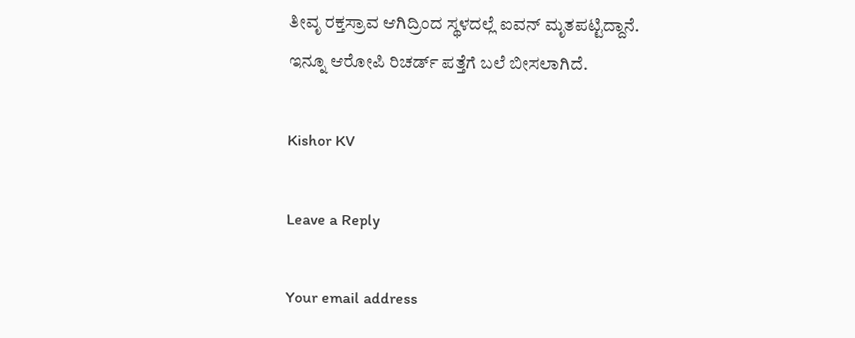ತೀವೃ ರಕ್ತಸ್ರಾವ ಆಗಿದ್ರಿಂದ ಸ್ಥಳದಲ್ಲೆ ಐವನ್ ಮೃತಪಟ್ಟಿದ್ದಾನೆ. ಇನ್ನೂ ಆರೋಪಿ ರಿಚರ್ಡ್‌ ಪತ್ತೆಗೆ ಬಲೆ ಬೀಸಲಾಗಿದೆ.

Kishor KV

Leave a Reply

Your email address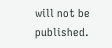will not be published.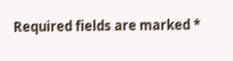Required fields are marked *